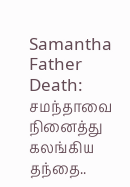Samantha Father Death: சமந்தாவை நினைத்து கலங்கிய தந்தை..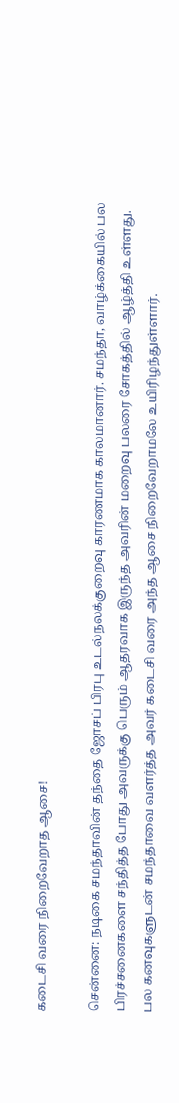கடைசி வரை நிறைவேறாத ஆசை!

சென்னை: நடிகை சமந்தாவின் தந்தை ஜோசப் பிரபு உடல்நலக்குறைவு காரணமாக காலமானார். சமந்தா, வாழ்க்கையில் பல பிரச்சனைகளை சந்தித்த போது அவருக்கு பெரும் ஆதரவாக இருந்த அவரின் மறைவு பலரை சோகத்தில் ஆழ்த்தி உள்ளது. பல கனவுகளுடன் சமந்தாவை வளர்த்த அவர் கடைசி வரை அந்த ஆசை நிறைவேறாமலே உயிரிழந்துள்ளார்.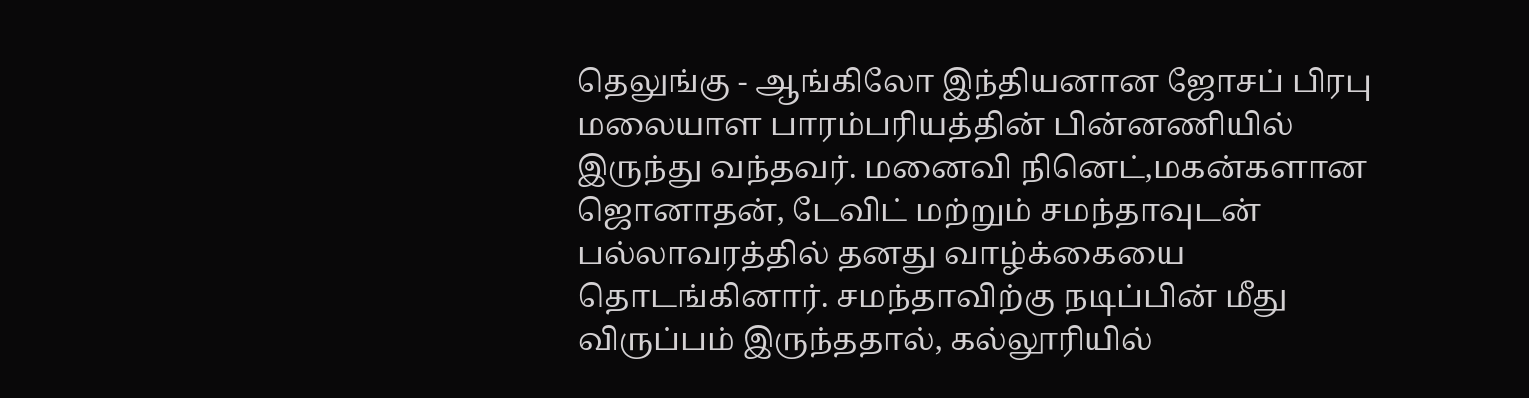தெலுங்கு - ஆங்கிலோ இந்தியனான ஜோசப் பிரபு மலையாள பாரம்பரியத்தின் பின்னணியில் இருந்து வந்தவர். மனைவி நினெட்,மகன்களான ஜொனாதன், டேவிட் மற்றும் சமந்தாவுடன் பல்லாவரத்தில் தனது வாழ்க்கையை தொடங்கினார். சமந்தாவிற்கு நடிப்பின் மீது விருப்பம் இருந்ததால், கல்லூரியில்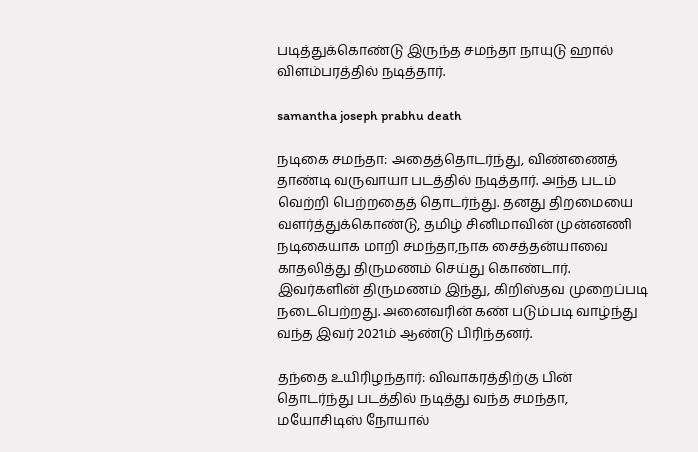படித்துக்கொண்டு இருந்த சமந்தா நாயுடு ஹால் விளம்பரத்தில் நடித்தார்.

samantha joseph prabhu death

நடிகை சமந்தா: அதைத்தொடர்ந்து, விண்ணைத் தாண்டி வருவாயா படத்தில் நடித்தார். அந்த படம் வெற்றி பெற்றதைத் தொடர்ந்து. தனது திறமையை வளர்த்துக்கொண்டு, தமிழ் சினிமாவின் முன்னணி நடிகையாக மாறி சமந்தா,நாக சைத்தன்யாவை காதலித்து திருமணம் செய்து கொண்டார். இவர்களின் திருமணம் இந்து, கிறிஸ்தவ முறைப்படி நடைபெற்றது. அனைவரின் கண் படும்படி வாழ்ந்து வந்த இவர் 2021ம் ஆண்டு பிரிந்தனர்.

தந்தை உயிரிழந்தார்: விவாகரத்திற்கு பின் தொடர்ந்து படத்தில் நடித்து வந்த சமந்தா, மயோசிடிஸ் நோயால்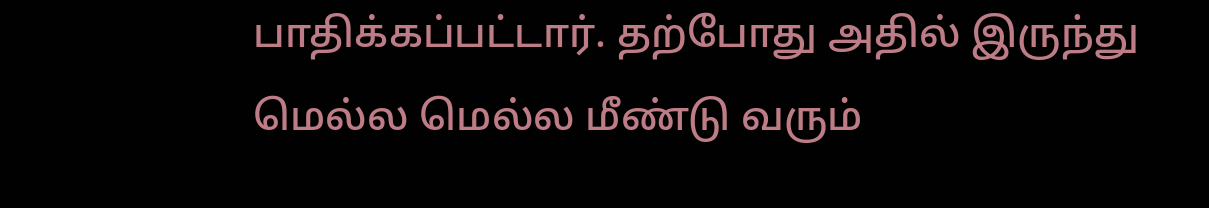பாதிக்கப்பட்டார். தற்போது அதில் இருந்து மெல்ல மெல்ல மீண்டு வரும்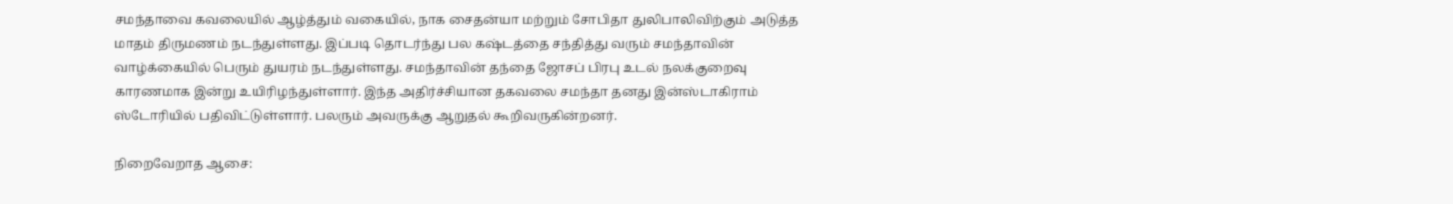சமந்தாவை கவலையில் ஆழ்த்தும் வகையில், நாக சைதன்யா மற்றும் சோபிதா துலிபாலிவிற்கும் அடுத்த மாதம் திருமணம் நடந்துள்ளது. இப்படி தொடர்ந்து பல கஷ்டத்தை சந்தித்து வரும் சமந்தாவின் வாழ்க்கையில் பெரும் துயரம் நடந்துள்ளது. சமந்தாவின் தந்தை ஜோசப் பிரபு உடல் நலக்குறைவு காரணமாக இன்று உயிரிழந்துள்ளார். இந்த அதிர்ச்சியான தகவலை சமந்தா தனது இன்ஸ்டாகிராம் ஸ்டோரியில் பதிவிட்டுள்ளார். பலரும் அவருக்கு ஆறுதல் கூறிவருகின்றனர்.

நிறைவேறாத ஆசை: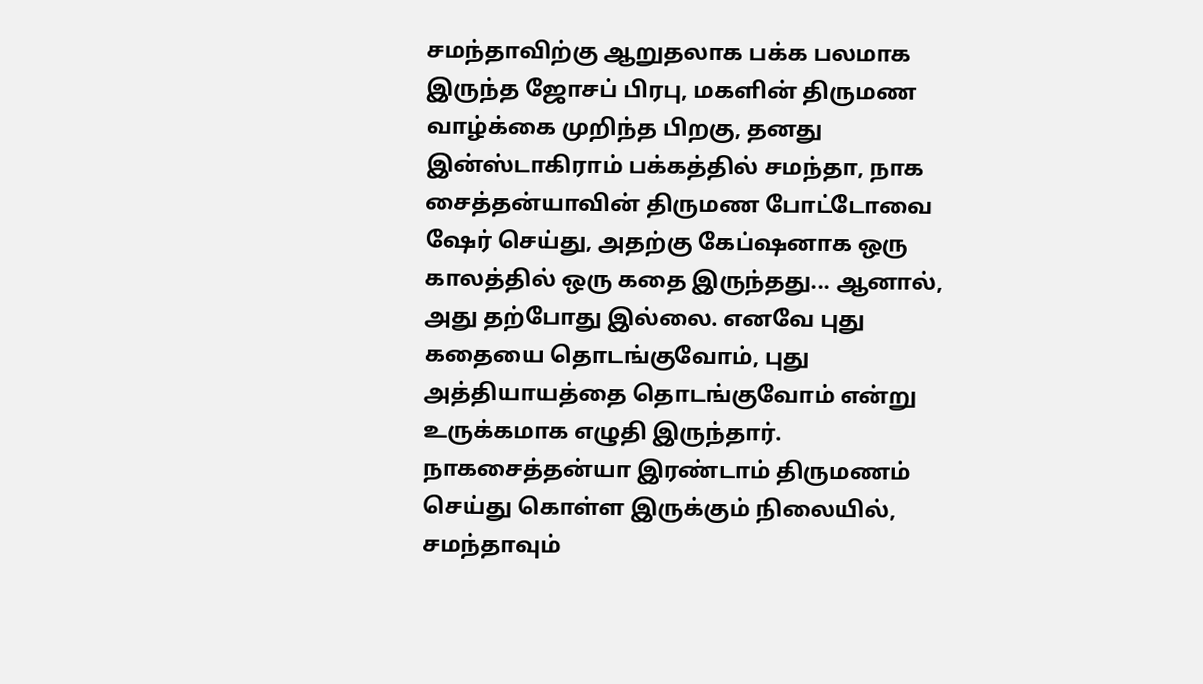சமந்தாவிற்கு ஆறுதலாக பக்க பலமாக இருந்த ஜோசப் பிரபு, மகளின் திருமண வாழ்க்கை முறிந்த பிறகு, தனது இன்ஸ்டாகிராம் பக்கத்தில் சமந்தா, நாக சைத்தன்யாவின் திருமண போட்டோவை ஷேர் செய்து, அதற்கு கேப்ஷனாக ஒரு காலத்தில் ஒரு கதை இருந்தது... ஆனால், அது தற்போது இல்லை. எனவே புது கதையை தொடங்குவோம், புது அத்தியாயத்தை தொடங்குவோம் என்று உருக்கமாக எழுதி இருந்தார். நாகசைத்தன்யா இரண்டாம் திருமணம் செய்து கொள்ள இருக்கும் நிலையில், சமந்தாவும்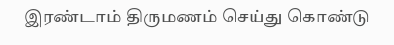இரண்டாம் திருமணம் செய்து கொண்டு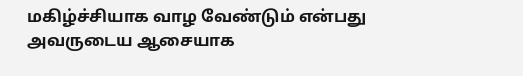மகிழ்ச்சியாக வாழ வேண்டும் என்பது அவருடைய ஆசையாக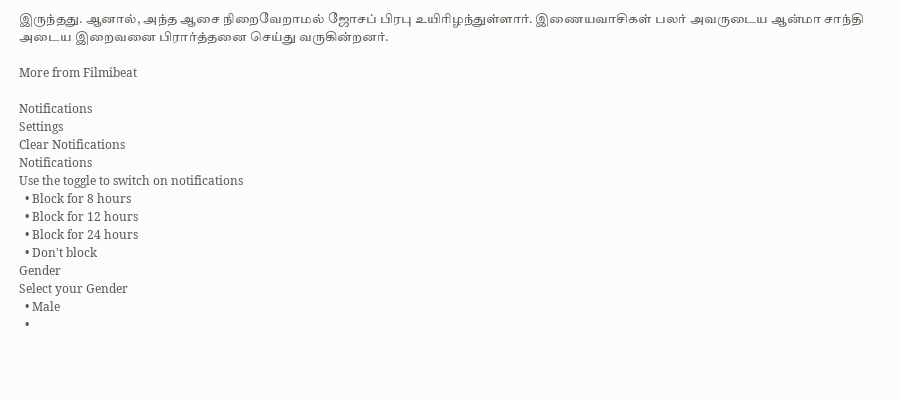இருந்தது. ஆனால், அந்த ஆசை நிறைவேறாமல் ஜோசப் பிரபு உயிரிழந்துள்ளார். இணையவாசிகள் பலர் அவருடைய ஆன்மா சாந்தி அடைய இறைவனை பிரார்த்தனை செய்து வருகின்றனர்.

More from Filmibeat

Notifications
Settings
Clear Notifications
Notifications
Use the toggle to switch on notifications
  • Block for 8 hours
  • Block for 12 hours
  • Block for 24 hours
  • Don't block
Gender
Select your Gender
  • Male
  •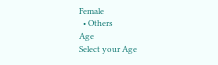Female
  • Others
Age
Select your Age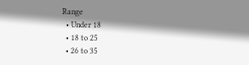Range
  • Under 18
  • 18 to 25
  • 26 to 35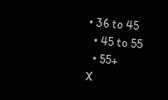• 36 to 45
  • 45 to 55
  • 55+
X